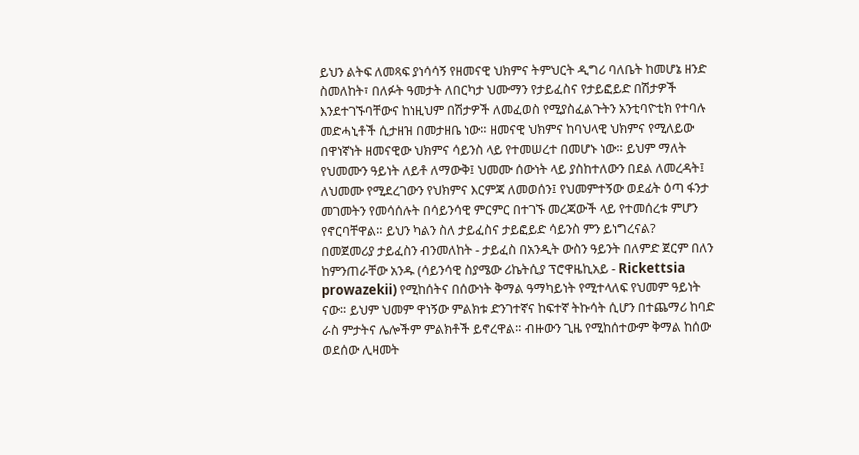ይህን ልትፍ ለመጻፍ ያነሳሳኝ የዘመናዊ ህክምና ትምህርት ዲግሪ ባለቤት ከመሆኔ ዘንድ ስመለከት፣ በለፉት ዓመታት ለበርካታ ህሙማን የታይፈስና የታይፎይድ በሽታዎች እንደተገኙባቸውና ከነዚህም በሽታዎች ለመፈወስ የሚያስፈልጉትን አንቲባዮቲክ የተባሉ መድሓኒቶች ሲታዘዝ በመታዘቤ ነው። ዘመናዊ ህክምና ከባህላዊ ህክምና የሚለይው በዋነኛነት ዘመናዊው ህክምና ሳይንስ ላይ የተመሠረተ በመሆኑ ነው። ይህም ማለት የህመሙን ዓይነት ለይቶ ለማውቅ፤ ህመሙ ሰውነት ላይ ያስከተለውን በደል ለመረዳት፤ ለህመሙ የሚደረገውን የህክምና እርምጃ ለመወሰን፤ የህመምተኝው ወደፊት ዕጣ ፋንታ መገመትን የመሳሰሉት በሳይንሳዊ ምርምር በተገኙ መረጃውች ላይ የተመሰረቱ ምሆን የኖርባቸዋል። ይህን ካልን ስለ ታይፈስና ታይፎይድ ሳይንስ ምን ይነግረናል?
በመጀመሪያ ታይፈስን ብንመለከት - ታይፈስ በአንዲት ውስን ዓይንት በለምድ ጀርም በለን ከምንጠራቸው አንዱ (ሳይንሳዊ ስያሜው ሪኬትሲያ ፕሮዋዜኪአይ - Rickettsia prowazekii) የሚከሰትና በሰውነት ቅማል ዓማካይነት የሚተላለፍ የህመም ዓይነት ናው። ይህም ህመም ዋነኝው ምልክቱ ድንገተኛና ከፍተኛ ትኩሳት ሲሆን በተጨማሪ ከባድ ራስ ምታትና ሌሎችም ምልክቶች ይኖረዋል። ብዙውን ጊዜ የሚከሰተውም ቅማል ከሰው ወደሰው ሊዛመት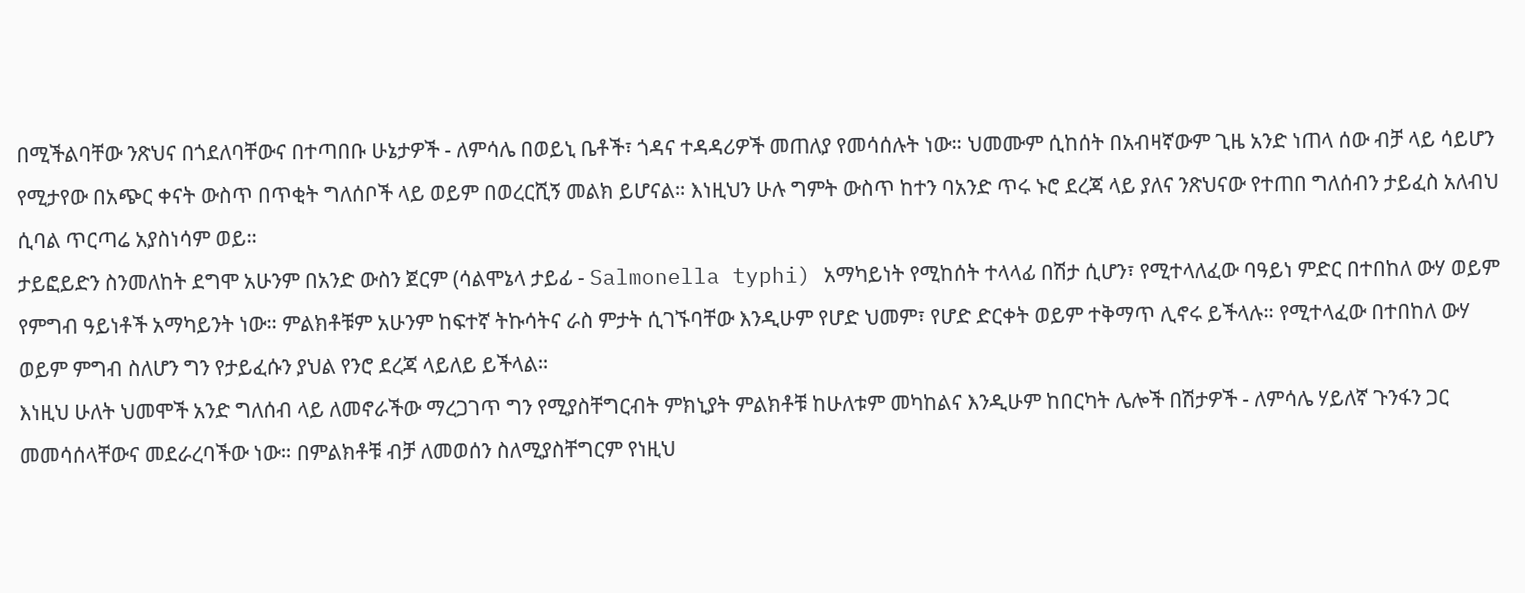በሚችልባቸው ንጽህና በጎደለባቸውና በተጣበቡ ሁኔታዎች - ለምሳሌ በወይኒ ቤቶች፣ ጎዳና ተዳዳሪዎች መጠለያ የመሳሰሉት ነው። ህመሙም ሲከሰት በአብዛኛውም ጊዜ አንድ ነጠላ ሰው ብቻ ላይ ሳይሆን የሚታየው በአጭር ቀናት ውስጥ በጥቂት ግለሰቦች ላይ ወይም በወረርሺኝ መልክ ይሆናል። እነዚህን ሁሉ ግምት ውስጥ ከተን ባአንድ ጥሩ ኑሮ ደረጃ ላይ ያለና ንጽህናው የተጠበ ግለሰብን ታይፈስ አለብህ ሲባል ጥርጣሬ አያስነሳም ወይ።
ታይፎይድን ስንመለከት ደግሞ አሁንም በአንድ ውስን ጀርም (ሳልሞኔላ ታይፊ - Salmonella typhi) አማካይነት የሚከሰት ተላላፊ በሽታ ሲሆን፣ የሚተላለፈው ባዓይነ ምድር በተበከለ ውሃ ወይም የምግብ ዓይነቶች አማካይንት ነው። ምልክቶቹም አሁንም ከፍተኛ ትኩሳትና ራስ ምታት ሲገኙባቸው እንዲሁም የሆድ ህመም፣ የሆድ ድርቀት ወይም ተቅማጥ ሊኖሩ ይችላሉ። የሚተላፈው በተበከለ ውሃ ወይም ምግብ ስለሆን ግን የታይፈሱን ያህል የንሮ ደረጃ ላይለይ ይችላል።
እነዚህ ሁለት ህመሞች አንድ ግለሰብ ላይ ለመኖራችው ማረጋገጥ ግን የሚያስቸግርብት ምክኒያት ምልክቶቹ ከሁለቱም መካከልና እንዲሁም ከበርካት ሌሎች በሽታዎች - ለምሳሌ ሃይለኛ ጉንፋን ጋር መመሳሰላቸውና መደራረባችው ነው። በምልክቶቹ ብቻ ለመወሰን ስለሚያስቸግርም የነዚህ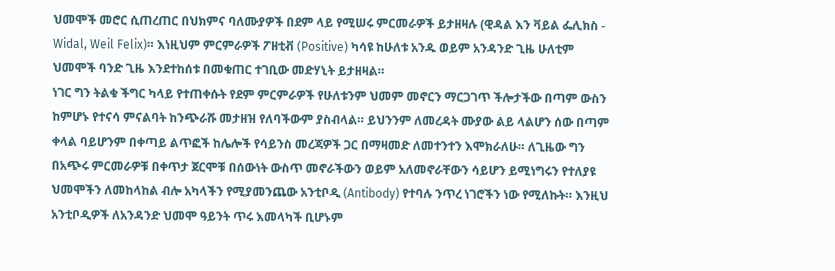ህመሞች መሮር ሲጠረጠር በህክምና ባለሙያዎች በደም ላይ የሚሠሩ ምርመራዎች ይታዘዛሉ (ዊዳል እን ቫይል ፌሊክስ - Widal, Weil Felix)። እነዚህም ምርምራዎች ፖዘቲቭ (Positive) ካሳዩ ከሁለቱ አንዱ ወይም አንዳንድ ጊዜ ሁለቲም ህመሞች ባንድ ጊዜ እንደተከሰቱ በመቁጠር ተገቢው መድሃኒት ይታዘዛል።
ነገር ግን ትልቁ ችግር ካላይ የተጠቀሱት የደም ምርምራዎች የሁለቱንም ህመም መኖርን ማርጋገጥ ችሎታችው በጣም ውስን ከምሆኑ የተናሳ ምናልባት ከንጭራሹ መታዘዝ የለባችውም ያስብላል። ይህንንም ለመረዳት ሙያው ልይ ላልሆን ሰው በጣም ቀላል ባይሆንም በቀጣይ ልጥፎች ከሌሎች የሳይንስ መረጃዎች ጋር በማዛመድ ለመተንተን እሞክራለሁ። ለጊዜው ግን በአጭሩ ምርመራዎቹ በቀጥታ ጀርሞቹ በሰውነት ውስጥ መኖራችውን ወይም አለመኖራቸውን ሳይሆን ይሚነግሩን የተለያዩ ህመሞችን ለመከላከል ብሎ አካላችን የሚያመንጨው አንቲቦዲ (Antibody) የተባሉ ንጥረ ነገሮችን ነው የሚለኩት። እንዚህ አንቲቦዲዎች ለአንዳንድ ህመሞ ዓይንት ጥሩ እመላካች ቢሆኑም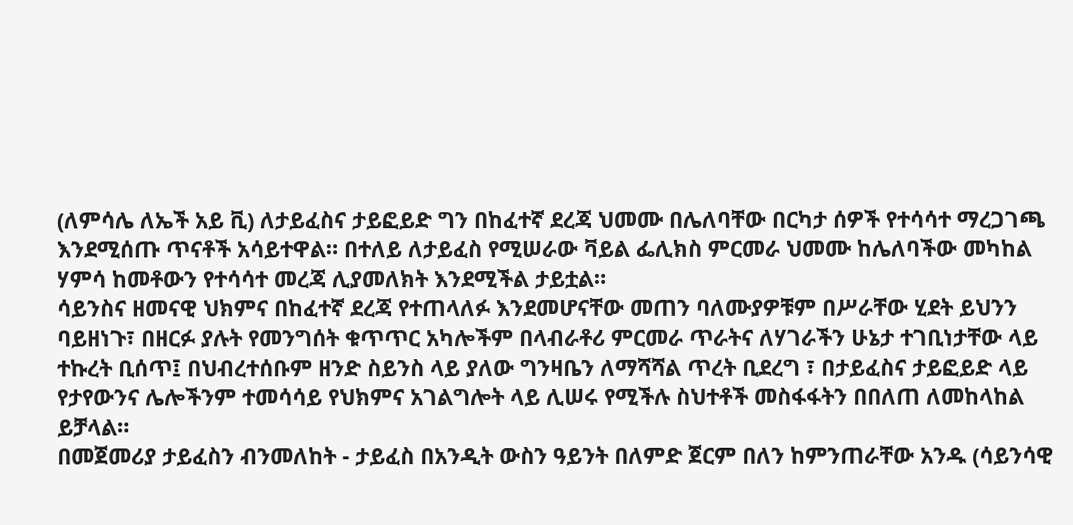(ለምሳሌ ለኤች አይ ቪ) ለታይፈስና ታይፎይድ ግን በከፈተኛ ደረጃ ህመሙ በሌለባቸው በርካታ ሰዎች የተሳሳተ ማረጋገጫ እንደሚሰጡ ጥናቶች አሳይተዋል። በተለይ ለታይፈስ የሚሠራው ቫይል ፌሊክስ ምርመራ ህመሙ ከሌለባችው መካከል ሃምሳ ከመቶውን የተሳሳተ መረጃ ሊያመለክት እንደሚችል ታይቷል።
ሳይንስና ዘመናዊ ህክምና በከፈተኛ ደረጃ የተጠላለፉ እንደመሆናቸው መጠን ባለሙያዎቹም በሥራቸው ሂደት ይህንን ባይዘነጉ፣ በዘርፉ ያሉት የመንግሰት ቁጥጥር አካሎችም በላብራቶሪ ምርመራ ጥራትና ለሃገራችን ሁኔታ ተገቢነታቸው ላይ ተኩረት ቢሰጥ፤ በህብረተሰቡም ዘንድ ስይንስ ላይ ያለው ግንዛቤን ለማሻሻል ጥረት ቢደረግ ፣ በታይፈስና ታይፎይድ ላይ የታየውንና ሌሎችንም ተመሳሳይ የህክምና አገልግሎት ላይ ሊሠሩ የሚችሉ ስህተቶች መስፋፋትን በበለጠ ለመከላከል ይቻላል።
በመጀመሪያ ታይፈስን ብንመለከት - ታይፈስ በአንዲት ውስን ዓይንት በለምድ ጀርም በለን ከምንጠራቸው አንዱ (ሳይንሳዊ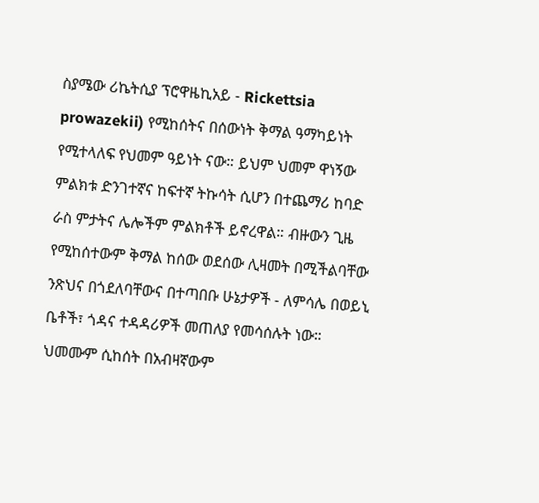ስያሜው ሪኬትሲያ ፕሮዋዜኪአይ - Rickettsia prowazekii) የሚከሰትና በሰውነት ቅማል ዓማካይነት የሚተላለፍ የህመም ዓይነት ናው። ይህም ህመም ዋነኝው ምልክቱ ድንገተኛና ከፍተኛ ትኩሳት ሲሆን በተጨማሪ ከባድ ራስ ምታትና ሌሎችም ምልክቶች ይኖረዋል። ብዙውን ጊዜ የሚከሰተውም ቅማል ከሰው ወደሰው ሊዛመት በሚችልባቸው ንጽህና በጎደለባቸውና በተጣበቡ ሁኔታዎች - ለምሳሌ በወይኒ ቤቶች፣ ጎዳና ተዳዳሪዎች መጠለያ የመሳሰሉት ነው። ህመሙም ሲከሰት በአብዛኛውም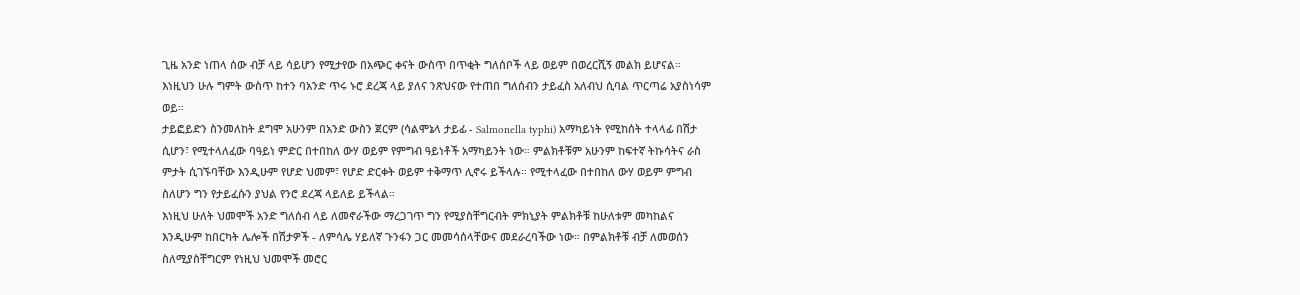ጊዜ አንድ ነጠላ ሰው ብቻ ላይ ሳይሆን የሚታየው በአጭር ቀናት ውስጥ በጥቂት ግለሰቦች ላይ ወይም በወረርሺኝ መልክ ይሆናል። እነዚህን ሁሉ ግምት ውስጥ ከተን ባአንድ ጥሩ ኑሮ ደረጃ ላይ ያለና ንጽህናው የተጠበ ግለሰብን ታይፈስ አለብህ ሲባል ጥርጣሬ አያስነሳም ወይ።
ታይፎይድን ስንመለከት ደግሞ አሁንም በአንድ ውስን ጀርም (ሳልሞኔላ ታይፊ - Salmonella typhi) አማካይነት የሚከሰት ተላላፊ በሽታ ሲሆን፣ የሚተላለፈው ባዓይነ ምድር በተበከለ ውሃ ወይም የምግብ ዓይነቶች አማካይንት ነው። ምልክቶቹም አሁንም ከፍተኛ ትኩሳትና ራስ ምታት ሲገኙባቸው እንዲሁም የሆድ ህመም፣ የሆድ ድርቀት ወይም ተቅማጥ ሊኖሩ ይችላሉ። የሚተላፈው በተበከለ ውሃ ወይም ምግብ ስለሆን ግን የታይፈሱን ያህል የንሮ ደረጃ ላይለይ ይችላል።
እነዚህ ሁለት ህመሞች አንድ ግለሰብ ላይ ለመኖራችው ማረጋገጥ ግን የሚያስቸግርብት ምክኒያት ምልክቶቹ ከሁለቱም መካከልና እንዲሁም ከበርካት ሌሎች በሽታዎች - ለምሳሌ ሃይለኛ ጉንፋን ጋር መመሳሰላቸውና መደራረባችው ነው። በምልክቶቹ ብቻ ለመወሰን ስለሚያስቸግርም የነዚህ ህመሞች መሮር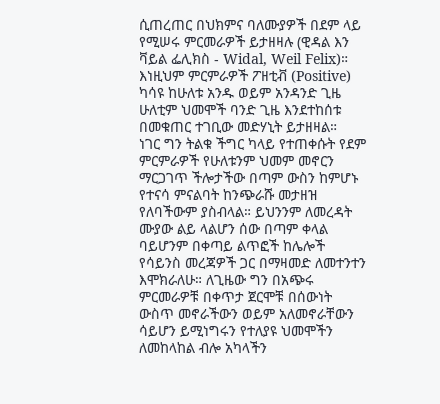ሲጠረጠር በህክምና ባለሙያዎች በደም ላይ የሚሠሩ ምርመራዎች ይታዘዛሉ (ዊዳል እን ቫይል ፌሊክስ - Widal, Weil Felix)። እነዚህም ምርምራዎች ፖዘቲቭ (Positive) ካሳዩ ከሁለቱ አንዱ ወይም አንዳንድ ጊዜ ሁለቲም ህመሞች ባንድ ጊዜ እንደተከሰቱ በመቁጠር ተገቢው መድሃኒት ይታዘዛል።
ነገር ግን ትልቁ ችግር ካላይ የተጠቀሱት የደም ምርምራዎች የሁለቱንም ህመም መኖርን ማርጋገጥ ችሎታችው በጣም ውስን ከምሆኑ የተናሳ ምናልባት ከንጭራሹ መታዘዝ የለባችውም ያስብላል። ይህንንም ለመረዳት ሙያው ልይ ላልሆን ሰው በጣም ቀላል ባይሆንም በቀጣይ ልጥፎች ከሌሎች የሳይንስ መረጃዎች ጋር በማዛመድ ለመተንተን እሞክራለሁ። ለጊዜው ግን በአጭሩ ምርመራዎቹ በቀጥታ ጀርሞቹ በሰውነት ውስጥ መኖራችውን ወይም አለመኖራቸውን ሳይሆን ይሚነግሩን የተለያዩ ህመሞችን ለመከላከል ብሎ አካላችን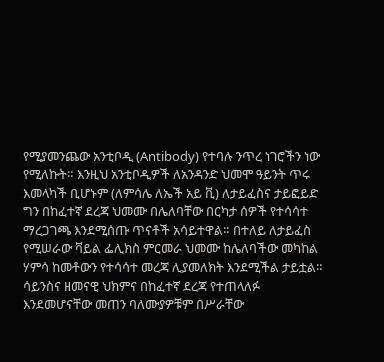የሚያመንጨው አንቲቦዲ (Antibody) የተባሉ ንጥረ ነገሮችን ነው የሚለኩት። እንዚህ አንቲቦዲዎች ለአንዳንድ ህመሞ ዓይንት ጥሩ እመላካች ቢሆኑም (ለምሳሌ ለኤች አይ ቪ) ለታይፈስና ታይፎይድ ግን በከፈተኛ ደረጃ ህመሙ በሌለባቸው በርካታ ሰዎች የተሳሳተ ማረጋገጫ እንደሚሰጡ ጥናቶች አሳይተዋል። በተለይ ለታይፈስ የሚሠራው ቫይል ፌሊክስ ምርመራ ህመሙ ከሌለባችው መካከል ሃምሳ ከመቶውን የተሳሳተ መረጃ ሊያመለክት እንደሚችል ታይቷል።
ሳይንስና ዘመናዊ ህክምና በከፈተኛ ደረጃ የተጠላለፉ እንደመሆናቸው መጠን ባለሙያዎቹም በሥራቸው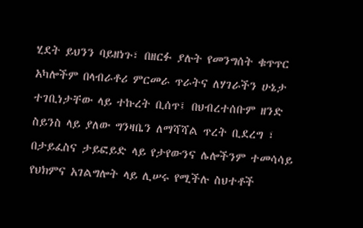ሂደት ይህንን ባይዘነጉ፣ በዘርፉ ያሉት የመንግሰት ቁጥጥር አካሎችም በላብራቶሪ ምርመራ ጥራትና ለሃገራችን ሁኔታ ተገቢነታቸው ላይ ተኩረት ቢሰጥ፤ በህብረተሰቡም ዘንድ ስይንስ ላይ ያለው ግንዛቤን ለማሻሻል ጥረት ቢደረግ ፣ በታይፈስና ታይፎይድ ላይ የታየውንና ሌሎችንም ተመሳሳይ የህክምና አገልግሎት ላይ ሊሠሩ የሚችሉ ስህተቶች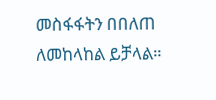መስፋፋትን በበለጠ ለመከላከል ይቻላል።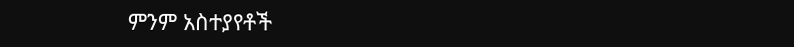ምንም አስተያየቶች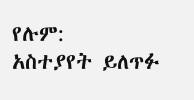የሉም:
አስተያየት ይለጥፉ